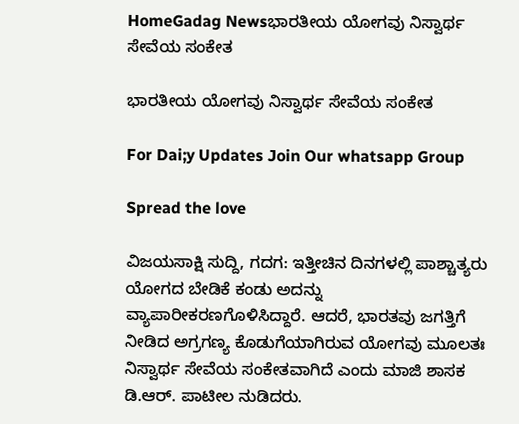HomeGadag Newsಭಾರತೀಯ ಯೋಗವು ನಿಸ್ವಾರ್ಥ ಸೇವೆಯ ಸಂಕೇತ

ಭಾರತೀಯ ಯೋಗವು ನಿಸ್ವಾರ್ಥ ಸೇವೆಯ ಸಂಕೇತ

For Dai;y Updates Join Our whatsapp Group

Spread the love

ವಿಜಯಸಾಕ್ಷಿ ಸುದ್ದಿ, ಗದಗ: ಇತ್ತೀಚಿನ ದಿನಗಳಲ್ಲಿ ಪಾಶ್ಚಾತ್ಯರು ಯೋಗದ ಬೇಡಿಕೆ ಕಂಡು ಅದನ್ನು ವ್ಯಾಪಾರೀಕರಣಗೊಳಿಸಿದ್ದಾರೆ. ಆದರೆ, ಭಾರತವು ಜಗತ್ತಿಗೆ ನೀಡಿದ ಅಗ್ರಗಣ್ಯ ಕೊಡುಗೆಯಾಗಿರುವ ಯೋಗವು ಮೂಲತಃ ನಿಸ್ವಾರ್ಥ ಸೇವೆಯ ಸಂಕೇತವಾಗಿದೆ ಎಂದು ಮಾಜಿ ಶಾಸಕ ಡಿ.ಆರ್. ಪಾಟೀಲ ನುಡಿದರು.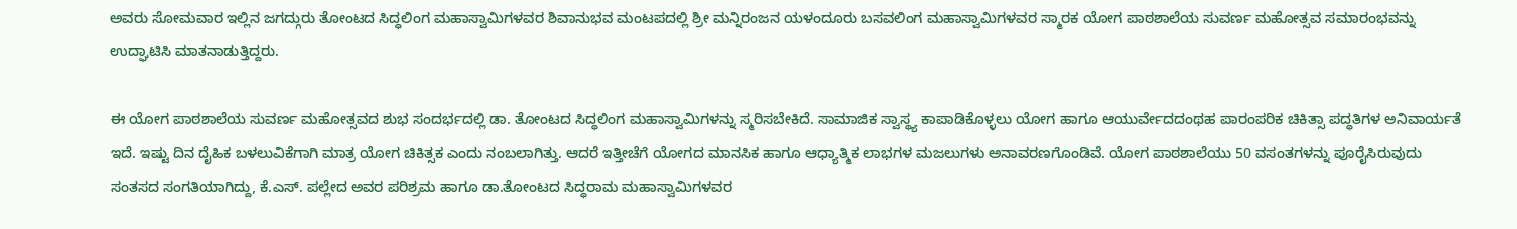ಅವರು ಸೋಮವಾರ ಇಲ್ಲಿನ ಜಗದ್ಗುರು ತೋಂಟದ ಸಿದ್ಧಲಿಂಗ ಮಹಾಸ್ವಾಮಿಗಳವರ ಶಿವಾನುಭವ ಮಂಟಪದಲ್ಲಿ ಶ್ರೀ ಮನ್ನಿರಂಜನ ಯಳಂದೂರು ಬಸವಲಿಂಗ ಮಹಾಸ್ವಾಮಿಗಳವರ ಸ್ಮಾರಕ ಯೋಗ ಪಾಠಶಾಲೆಯ ಸುವರ್ಣ ಮಹೋತ್ಸವ ಸಮಾರಂಭವನ್ನು ಉದ್ಘಾಟಿಸಿ ಮಾತನಾಡುತ್ತಿದ್ದರು.

ಈ ಯೋಗ ಪಾಠಶಾಲೆಯ ಸುವರ್ಣ ಮಹೋತ್ಸವದ ಶುಭ ಸಂದರ್ಭದಲ್ಲಿ ಡಾ. ತೋಂಟದ ಸಿದ್ಧಲಿಂಗ ಮಹಾಸ್ವಾಮಿಗಳನ್ನು ಸ್ಮರಿಸಬೇಕಿದೆ. ಸಾಮಾಜಿಕ ಸ್ವಾಸ್ಥ್ಯ ಕಾಪಾಡಿಕೊಳ್ಳಲು ಯೋಗ ಹಾಗೂ ಆಯುರ್ವೇದದಂಥಹ ಪಾರಂಪರಿಕ ಚಿಕಿತ್ಸಾ ಪದ್ಧತಿಗಳ ಅನಿವಾರ್ಯತೆ ಇದೆ. ಇಷ್ಟು ದಿನ ದೈಹಿಕ ಬಳಲುವಿಕೆಗಾಗಿ ಮಾತ್ರ ಯೋಗ ಚಿಕಿತ್ಸಕ ಎಂದು ನಂಬಲಾಗಿತ್ತು. ಆದರೆ ಇತ್ತೀಚೆಗೆ ಯೋಗದ ಮಾನಸಿಕ ಹಾಗೂ ಆಧ್ಯಾತ್ಮಿಕ ಲಾಭಗಳ ಮಜಲುಗಳು ಅನಾವರಣಗೊಂಡಿವೆ. ಯೋಗ ಪಾಠಶಾಲೆಯು 50 ವಸಂತಗಳನ್ನು ಪೂರೈಸಿರುವುದು ಸಂತಸದ ಸಂಗತಿಯಾಗಿದ್ದು, ಕೆ.ಎಸ್. ಪಲ್ಲೇದ ಅವರ ಪರಿಶ್ರಮ ಹಾಗೂ ಡಾ.ತೋಂಟದ ಸಿದ್ಧರಾಮ ಮಹಾಸ್ವಾಮಿಗಳವರ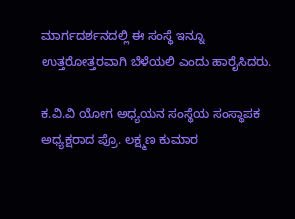ಮಾರ್ಗದರ್ಶನದಲ್ಲಿ ಈ ಸಂಸ್ಥೆ ಇನ್ನೂ ಉತ್ತರೋತ್ತರವಾಗಿ ಬೆಳೆಯಲಿ ಎಂದು ಹಾರೈಸಿದರು.

ಕ.ವಿ.ವಿ ಯೋಗ ಅಧ್ಯಯನ ಸಂಸ್ಥೆಯ ಸಂಸ್ಥಾಪಕ ಅಧ್ಯಕ್ಷರಾದ ಪ್ರೊ. ಲಕ್ಷ್ಮಣ ಕುಮಾರ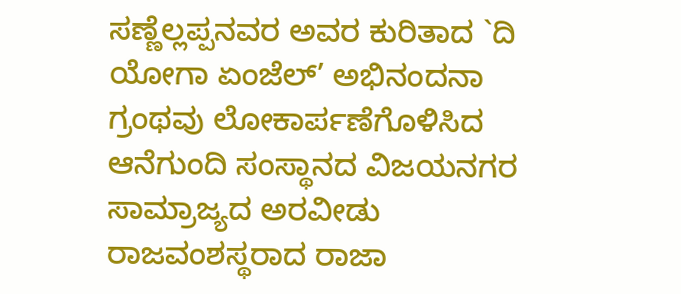ಸಣ್ಣೆಲ್ಲಪ್ಪನವರ ಅವರ ಕುರಿತಾದ `ದಿ ಯೋಗಾ ಏಂಜೆಲ್’ ಅಭಿನಂದನಾ ಗ್ರಂಥವು ಲೋಕಾರ್ಪಣೆಗೊಳಿಸಿದ ಆನೆಗುಂದಿ ಸಂಸ್ಥಾನದ ವಿಜಯನಗರ ಸಾಮ್ರಾಜ್ಯದ ಅರವೀಡು ರಾಜವಂಶಸ್ಥರಾದ ರಾಜಾ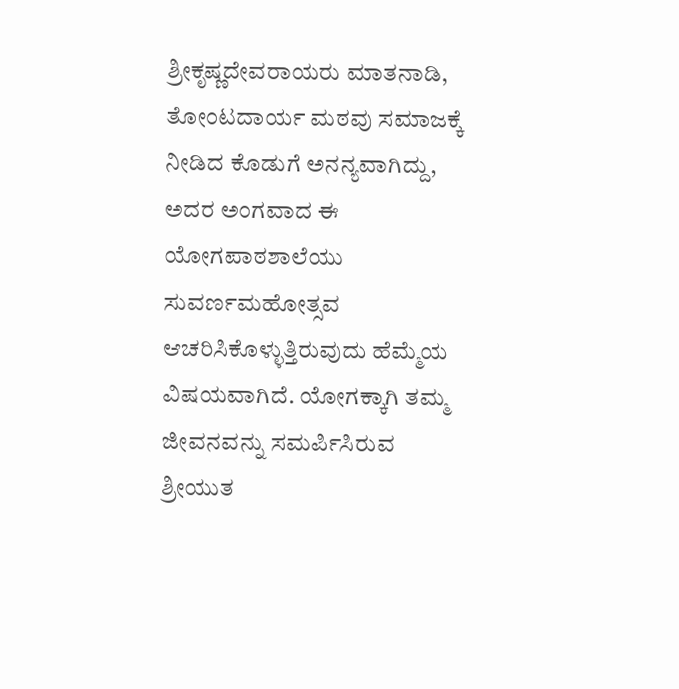ಶ್ರೀಕೃಷ್ಣದೇವರಾಯರು ಮಾತನಾಡಿ, ತೋಂಟದಾರ್ಯ ಮಠವು ಸಮಾಜಕ್ಕೆ ನೀಡಿದ ಕೊಡುಗೆ ಅನನ್ಯವಾಗಿದ್ದು, ಅದರ ಅಂಗವಾದ ಈ ಯೋಗಪಾಠಶಾಲೆಯು ಸುವರ್ಣಮಹೋತ್ಸವ ಆಚರಿಸಿಕೊಳ್ಳುತ್ತಿರುವುದು ಹೆಮ್ಮೆಯ ವಿಷಯವಾಗಿದೆ. ಯೋಗಕ್ಕಾಗಿ ತಮ್ಮ ಜೀವನವನ್ನು ಸಮರ್ಪಿಸಿರುವ ಶ್ರೀಯುತ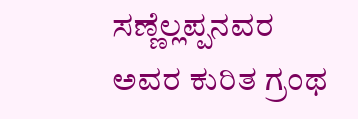ಸಣ್ಣೆಲ್ಲಪ್ಪನವರ ಅವರ ಕುರಿತ ಗ್ರಂಥ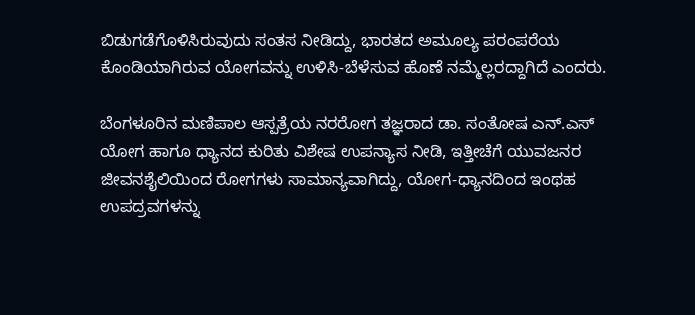ಬಿಡುಗಡೆಗೊಳಿಸಿರುವುದು ಸಂತಸ ನೀಡಿದ್ದು, ಭಾರತದ ಅಮೂಲ್ಯ ಪರಂಪರೆಯ ಕೊಂಡಿಯಾಗಿರುವ ಯೋಗವನ್ನು ಉಳಿಸಿ-ಬೆಳೆಸುವ ಹೊಣೆ ನಮ್ಮೆಲ್ಲರದ್ದಾಗಿದೆ ಎಂದರು.

ಬೆಂಗಳೂರಿನ ಮಣಿಪಾಲ ಆಸ್ಪತ್ರೆಯ ನರರೋಗ ತಜ್ಞರಾದ ಡಾ. ಸಂತೋಷ ಎನ್.ಎಸ್ ಯೋಗ ಹಾಗೂ ಧ್ಯಾನದ ಕುರಿತು ವಿಶೇಷ ಉಪನ್ಯಾಸ ನೀಡಿ, ಇತ್ತೀಚೆಗೆ ಯುವಜನರ ಜೀವನಶೈಲಿಯಿಂದ ರೋಗಗಳು ಸಾಮಾನ್ಯವಾಗಿದ್ದು, ಯೋಗ-ಧ್ಯಾನದಿಂದ ಇಂಥಹ ಉಪದ್ರವಗಳನ್ನು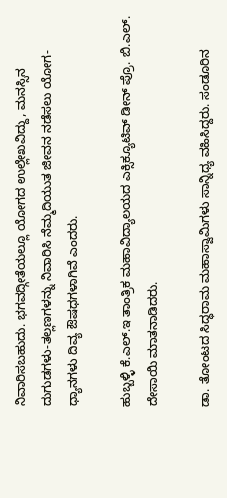ನಿವಾರಿಸಬಹುದು. ಭಗವದ್ಗೀತೆಯಲ್ಲೂ ಯೋಗದ ಉಲ್ಲೇಖವಿದ್ದು, ಮನಸ್ಸಿನ ದುಗುಡಗಳು-ತಲ್ಲಣಗಳನ್ನು ನಿವಾರಿಸಿ ನೆಮ್ಮದಿಯುತ ಜೀವನ ನಡೆಸಲು ಯೋಗ-ಧ್ಯಾನಗಳು ದಿವ್ಯ ಔಷಧಗಳಾಗಿವೆ ಎಂದರು.

ಹುಬ್ಬಳ್ಳಿ ಕೆ.ಎಲ್.ಇ ತಾಂತ್ರಿಕ ಮಹಾವಿದ್ಯಾಲಯದ ಎಕ್ಸಿಕ್ಯೂಟಿವ್ ಡೀನ್ ಪ್ರೊ. ಬಿ.ಎಲ್. ದೇಸಾಯಿ ಮಾತನಾಡಿದರು.

ಡಾ. ತೋಂಟದ ಸಿದ್ಧರಾಮ ಮಹಾಸ್ವಾಮಿಗಳು ಸಾನ್ನಿಧ್ಯ ವಹಿಸಿದ್ದರು. ಸಂಡೂರಿನ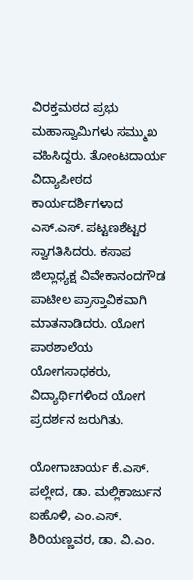ವಿರಕ್ತಮಠದ ಪ್ರಭು ಮಹಾಸ್ವಾಮಿಗಳು ಸಮ್ಮುಖ ವಹಿಸಿದ್ದರು. ತೋಂಟದಾರ್ಯ ವಿದ್ಯಾಪೀಠದ ಕಾರ್ಯದರ್ಶಿಗಳಾದ ಎಸ್.ಎಸ್. ಪಟ್ಟಣಶೆಟ್ಟರ ಸ್ವಾಗತಿಸಿದರು. ಕಸಾಪ ಜಿಲ್ಲಾಧ್ಯಕ್ಷ ವಿವೇಕಾನಂದಗೌಡ ಪಾಟೀಲ ಪ್ರಾಸ್ತಾವಿಕವಾಗಿ ಮಾತನಾಡಿದರು. ಯೋಗ ಪಾಠಶಾಲೆಯ ಯೋಗಸಾಧಕರು, ವಿದ್ಯಾರ್ಥಿಗಳಿಂದ ಯೋಗ ಪ್ರದರ್ಶನ ಜರುಗಿತು.

ಯೋಗಾಚಾರ್ಯ ಕೆ.ಎಸ್. ಪಲ್ಲೇದ, ಡಾ. ಮಲ್ಲಿಕಾರ್ಜುನ ಐಹೊಳಿ, ಎಂ.ಎಸ್. ಶಿರಿಯಣ್ಣವರ, ಡಾ. ವಿ.ಎಂ.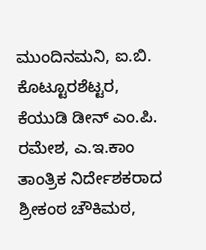ಮುಂದಿನಮನಿ, ಐ.ಬಿ. ಕೊಟ್ಟೂರಶೆಟ್ಟರ, ಕೆಯುಡಿ ಡೀನ್ ಎಂ.ಪಿ. ರಮೇಶ, ಎ.ಇ.ಕಾಂ ತಾಂತ್ರಿಕ ನಿರ್ದೇಶಕರಾದ ಶ್ರೀಕಂಠ ಚೌಕಿಮಠ,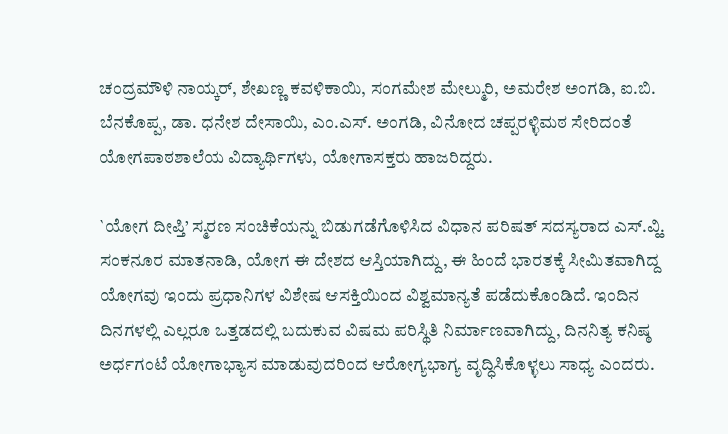ಚಂದ್ರಮೌಳಿ ನಾಯ್ಕರ್, ಶೇಖಣ್ಣ ಕವಳಿಕಾಯಿ, ಸಂಗಮೇಶ ಮೇಲ್ಮುರಿ, ಅಮರೇಶ ಅಂಗಡಿ, ಐ.ಬಿ. ಬೆನಕೊಪ್ಪ, ಡಾ. ಧನೇಶ ದೇಸಾಯಿ, ಎಂ.ಎಸ್. ಅಂಗಡಿ, ವಿನೋದ ಚಪ್ಪರಳ್ಳಿಮಠ ಸೇರಿದಂತೆ ಯೋಗಪಾಠಶಾಲೆಯ ವಿದ್ಯಾರ್ಥಿಗಳು, ಯೋಗಾಸಕ್ತರು ಹಾಜರಿದ್ದರು.

`ಯೋಗ ದೀಪ್ತಿ’ ಸ್ಮರಣ ಸಂಚಿಕೆಯನ್ನು ಬಿಡುಗಡೆಗೊಳಿಸಿದ ವಿಧಾನ ಪರಿಷತ್ ಸದಸ್ಯರಾದ ಎಸ್.ವ್ಹಿ. ಸಂಕನೂರ ಮಾತನಾಡಿ, ಯೋಗ ಈ ದೇಶದ ಆಸ್ತಿಯಾಗಿದ್ದು, ಈ ಹಿಂದೆ ಭಾರತಕ್ಕೆ ಸೀಮಿತವಾಗಿದ್ದ ಯೋಗವು ಇಂದು ಪ್ರಧಾನಿಗಳ ವಿಶೇಷ ಆಸಕ್ತಿಯಿಂದ ವಿಶ್ವಮಾನ್ಯತೆ ಪಡೆದುಕೊಂಡಿದೆ. ಇಂದಿನ ದಿನಗಳಲ್ಲಿ ಎಲ್ಲರೂ ಒತ್ತಡದಲ್ಲಿ ಬದುಕುವ ವಿಷಮ ಪರಿಸ್ಥಿತಿ ನಿರ್ಮಾಣವಾಗಿದ್ದು, ದಿನನಿತ್ಯ ಕನಿಷ್ಠ ಅರ್ಧಗಂಟೆ ಯೋಗಾಭ್ಯಾಸ ಮಾಡುವುದರಿಂದ ಆರೋಗ್ಯಭಾಗ್ಯ ವೃದ್ಧಿಸಿಕೊಳ್ಳಲು ಸಾಧ್ಯ ಎಂದರು.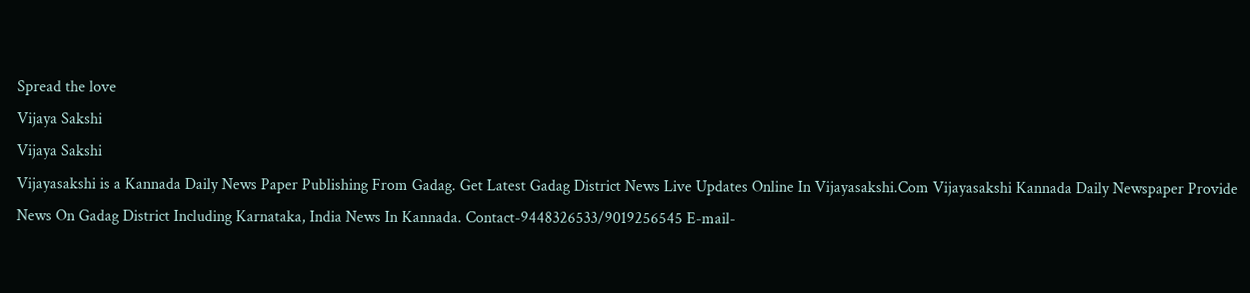Spread the love
Vijaya Sakshi
Vijaya Sakshi
Vijayasakshi is a Kannada Daily News Paper Publishing From Gadag. Get Latest Gadag District News Live Updates Online In Vijayasakshi.Com Vijayasakshi Kannada Daily Newspaper Provide News On Gadag District Including Karnataka, India News In Kannada. Contact-9448326533/9019256545 E-mail-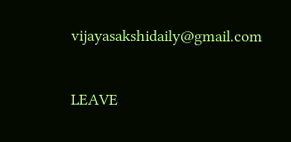vijayasakshidaily@gmail.com

LEAVE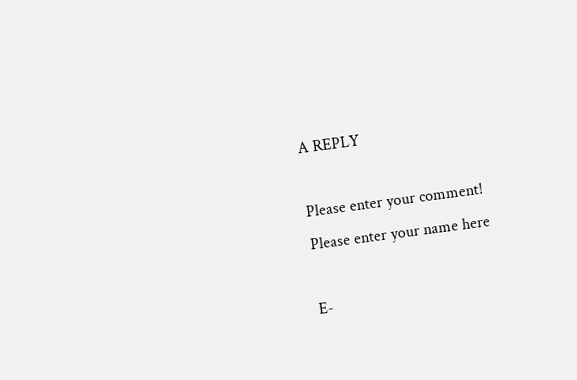A REPLY

Please enter your comment!
Please enter your name here

E-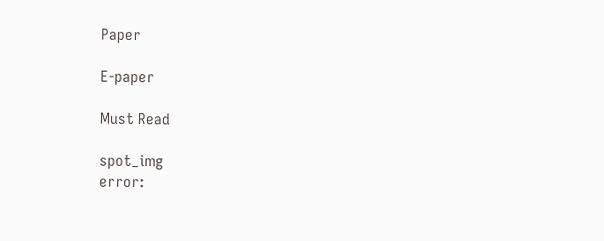Paper

E-paper

Must Read

spot_img
error: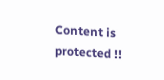Content is protected !!